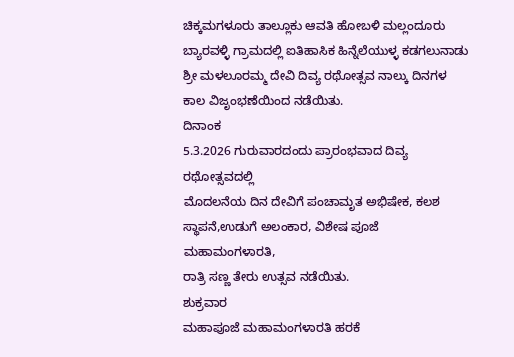ಚಿಕ್ಕಮಗಳೂರು ತಾಲ್ಲೂಕು ಆವತಿ ಹೋಬಳಿ ಮಲ್ಲಂದೂರು ಬ್ಯಾರವಳ್ಳಿ ಗ್ರಾಮದಲ್ಲಿ ಐತಿಹಾಸಿಕ ಹಿನ್ನೆಲೆಯುಳ್ಳ ಕಡಗಲುನಾಡು ಶ್ರೀ ಮಳಲೂರಮ್ಮ ದೇವಿ ದಿವ್ಯ ರಥೋತ್ಸವ ನಾಲ್ಕು ದಿನಗಳ ಕಾಲ ವಿಜೃಂಭಣೆಯಿಂದ ನಡೆಯಿತು.
ದಿನಾಂಕ
5.3.2026 ಗುರುವಾರದಂದು ಪ್ರಾರಂಭವಾದ ದಿವ್ಯ ರಥೋತ್ಸವದಲ್ಲಿ
ಮೊದಲನೆಯ ದಿನ ದೇವಿಗೆ ಪಂಚಾಮೃತ ಅಭಿಷೇಕ, ಕಲಶ ಸ್ಥಾಪನೆ,ಉಡುಗೆ ಅಲಂಕಾರ, ವಿಶೇಷ ಪೂಜೆ ಮಹಾಮಂಗಳಾರತಿ,
ರಾತ್ರಿ ಸಣ್ಣ ತೇರು ಉತ್ಸವ ನಡೆಯಿತು.
ಶುಕ್ರವಾರ
ಮಹಾಪೂಜೆ ಮಹಾಮಂಗಳಾರತಿ ಹರಕೆ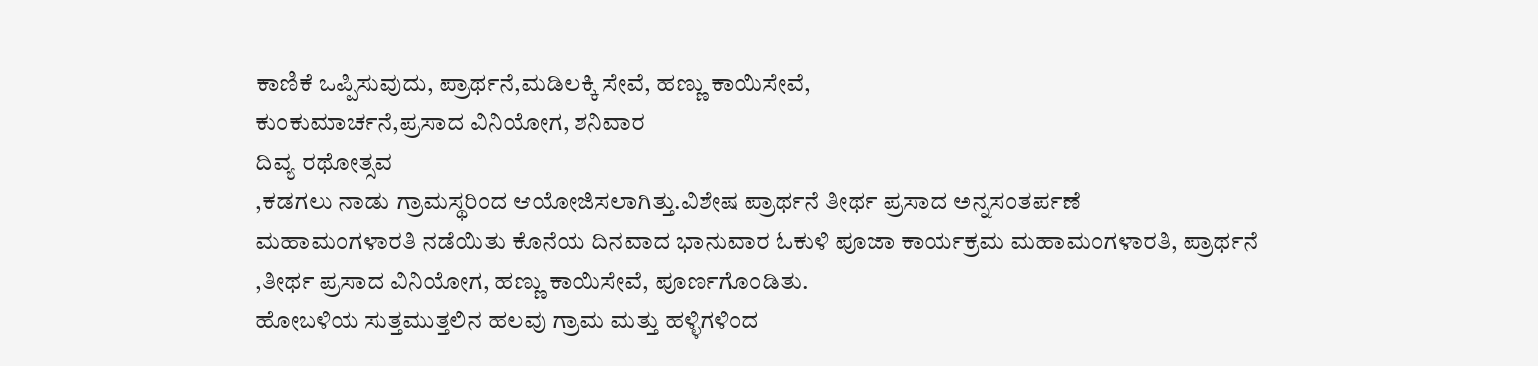ಕಾಣಿಕೆ ಒಪ್ಪಿಸುವುದು, ಪ್ರಾರ್ಥನೆ,ಮಡಿಲಕ್ಕಿ ಸೇವೆ, ಹಣ್ಣು ಕಾಯಿಸೇವೆ,
ಕುಂಕುಮಾರ್ಚನೆ,ಪ್ರಸಾದ ವಿನಿಯೋಗ, ಶನಿವಾರ
ದಿವ್ಯ ರಥೋತ್ಸವ
,ಕಡಗಲು ನಾಡು ಗ್ರಾಮಸ್ಥರಿಂದ ಆಯೋಜಿಸಲಾಗಿತ್ತು.ವಿಶೇಷ ಪ್ರಾರ್ಥನೆ ತೀರ್ಥ ಪ್ರಸಾದ ಅನ್ನಸಂತರ್ಪಣೆ
ಮಹಾಮಂಗಳಾರತಿ ನಡೆಯಿತು ಕೊನೆಯ ದಿನವಾದ ಭಾನುವಾರ ಓಕುಳಿ ಪೂಜಾ ಕಾರ್ಯಕ್ರಮ ಮಹಾಮಂಗಳಾರತಿ, ಪ್ರಾರ್ಥನೆ
,ತೀರ್ಥ ಪ್ರಸಾದ ವಿನಿಯೋಗ, ಹಣ್ಣು ಕಾಯಿಸೇವೆ, ಪೂರ್ಣಗೊಂಡಿತು.
ಹೋಬಳಿಯ ಸುತ್ತಮುತ್ತಲಿನ ಹಲವು ಗ್ರಾಮ ಮತ್ತು ಹಳ್ಳಿಗಳಿಂದ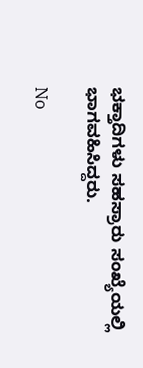ಭಕ್ತಾದಿಗಳು ಸಹಸ್ರಾರು ಸಂಖ್ಯೆಯಲ್ಲಿ ಭಾಗವಹಿಸಿದ್ದರು.

No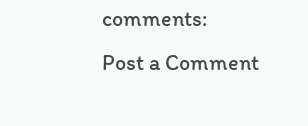comments:
Post a Comment